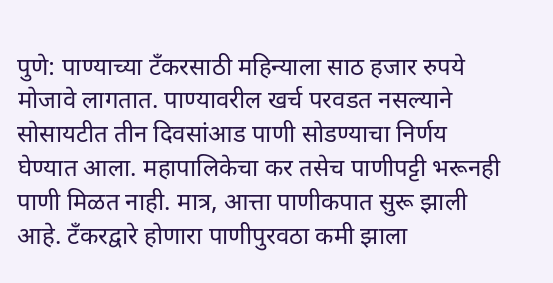पुणे: पाण्याच्या टँकरसाठी महिन्याला साठ हजार रुपये मोजावे लागतात. पाण्यावरील खर्च परवडत नसल्याने सोसायटीत तीन दिवसांआड पाणी सोडण्याचा निर्णय घेण्यात आला. महापालिकेचा कर तसेच पाणीपट्टी भरूनही पाणी मिळत नाही. मात्र, आत्ता पाणीकपात सुरू झाली आहे. टँकरद्वारे होणारा पाणीपुरवठा कमी झाला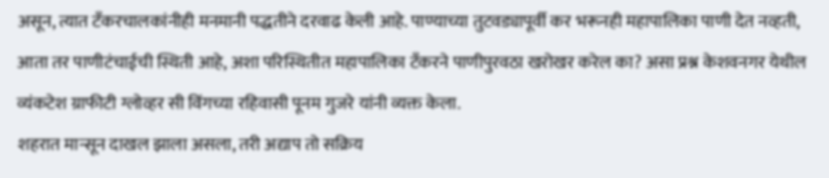असून, त्यात टँकरचालकांनीही मनमानी पद्धतीने दरवाढ केली आहे. पाण्याच्या तुटवड्यापूर्वी कर भरूनही महापालिका पाणी देत नव्हती, आता तर पाणीटंचाईची स्थिती आहे, अशा परिस्थितीत महापालिका टँकरने पाणीपुरवठा खरोखर करेल का? असा प्रश्न केशवनगर येथील व्यंकटेश ग्राफीटी ग्लोव्हर सी विंगच्या रहिवासी पूनम गुजरे यांनी व्यक्त केला.
शहरात मान्सून दाखल झाला असला, तरी अद्याप तो सक्रिय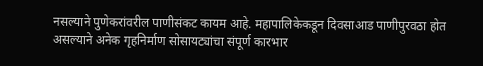नसल्याने पुणेकरांवरील पाणीसंकट कायम आहे. महापालिकेकडून दिवसाआड पाणीपुरवठा होत असल्याने अनेक गृहनिर्माण सोसायट्यांचा संपूर्ण कारभार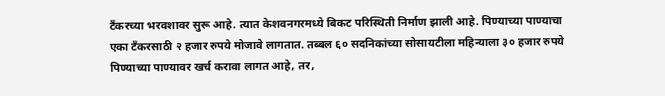टँकरच्या भरवशावर सुरू आहे. त्यात केशवनगरमध्ये बिकट परिस्थिती निर्माण झाली आहे. पिण्याच्या पाण्याचा एका टँकरसाठी २ हजार रुपये मोजावे लागतात. तब्बल ६० सदनिकांच्या सोसायटीला महिन्याला ३० हजार रुपये पिण्याच्या पाण्यावर खर्च करावा लागत आहे, तर,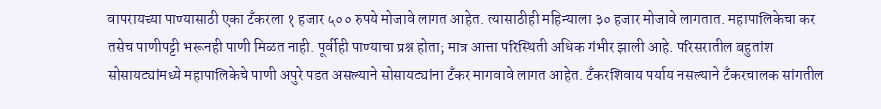वापरायच्या पाण्यासाठी एका टँकरला १ हजार ५०० रुपये मोजावे लागत आहेत. त्यासाठीही महिन्याला ३० हजार मोजावे लागतात. महापालिकेचा कर तसेच पाणीपट्टी भरूनही पाणी मिळत नाही. पूर्वीही पाण्याचा प्रश्न होता; मात्र आत्ता परिस्थिती अधिक गंभीर झाली आहे. परिसरातील बहुतांश सोसायट्यांमध्ये महापालिकेचे पाणी अपुरे पडत असल्याने सोसायट्यांना टँकर मागवावे लागत आहेत. टँकरशिवाय पर्याय नसल्याने टँकरचालक सांगतील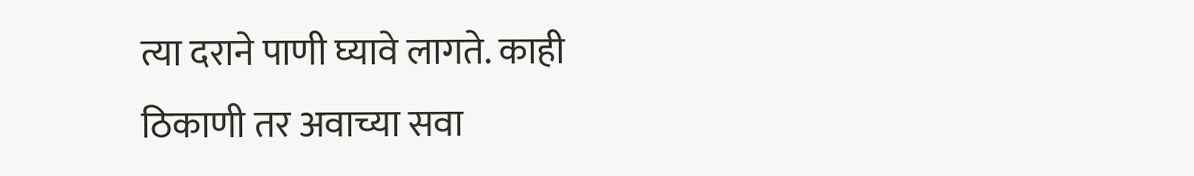त्या दराने पाणी घ्यावे लागते. काही ठिकाणी तर अवाच्या सवा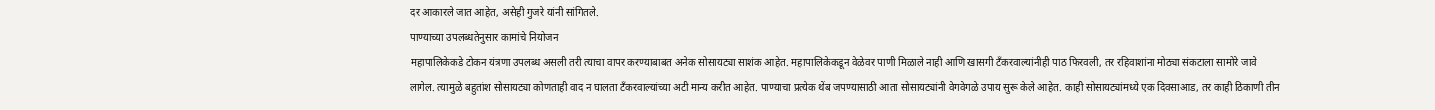दर आकारले जात आहेत, असेही गुजरे यांनी सांगितले.
पाण्याच्या उपलब्धतेनुसार कामांचे नियोजन
महापालिकेकडे टोकन यंत्रणा उपलब्ध असली तरी त्याचा वापर करण्याबाबत अनेक सोसायट्या साशंक आहेत. महापालिकेकडून वेळेवर पाणी मिळाले नाही आणि खासगी टँकरवाल्यांनीही पाठ फिरवली, तर रहिवाशांना मोठ्या संकटाला सामोरे जावे लागेल. त्यामुळे बहुतांश सोसायट्या कोणताही वाद न घालता टँकरवाल्यांच्या अटी मान्य करीत आहेत. पाण्याचा प्रत्येक थेंब जपण्यासाठी आता सोसायट्यांनी वेगवेगळे उपाय सुरू केले आहेत. काही सोसायट्यांमध्ये एक दिवसाआड, तर काही ठिकाणी तीन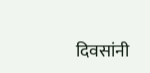दिवसांनी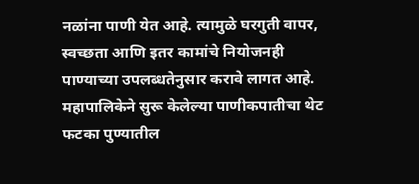नळांना पाणी येत आहे. त्यामुळे घरगुती वापर, स्वच्छता आणि इतर कामांचे नियोजनही पाण्याच्या उपलब्धतेनुसार करावे लागत आहे.
महापालिकेने सुरू केलेल्या पाणीकपातीचा थेट फटका पुण्यातील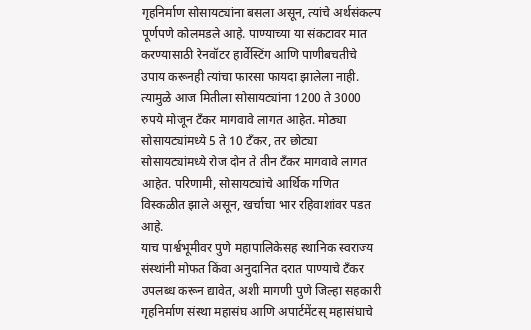गृहनिर्माण सोसायट्यांना बसला असून, त्यांचे अर्थसंकल्प पूर्णपणे कोलमडले आहे. पाण्याच्या या संकटावर मात करण्यासाठी रेनवॉटर हार्वेस्टिंग आणि पाणीबचतीचे उपाय करूनही त्यांचा फारसा फायदा झालेला नाही. त्यामुळे आज मितीला सोसायट्यांना 1200 ते 3000 रुपये मोजून टँकर मागवावे लागत आहेत. मोठ्या सोसायट्यांमध्ये 5 ते 10 टँकर, तर छोट्या सोसायट्यांमध्ये रोज दोन ते तीन टँकर मागवावे लागत आहेत. परिणामी, सोसायट्यांचे आर्थिक गणित विस्कळीत झाले असून, खर्चाचा भार रहिवाशांवर पडत आहे.
याच पार्श्वभूमीवर पुणे महापालिकेसह स्थानिक स्वराज्य संस्थांनी मोफत किंवा अनुदानित दरात पाण्याचे टँकर उपलब्ध करून द्यावेत, अशी मागणी पुणे जिल्हा सहकारी गृहनिर्माण संस्था महासंघ आणि अपार्टमेंटस् महासंघाचे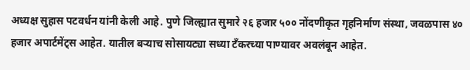अध्यक्ष सुहास पटवर्धन यांनी केली आहे. पुणे जिल्ह्यात सुमारे २६ हजार ५०० नोंदणीकृत गृहनिर्माण संस्था, जवळपास ४० हजार अपार्टमेंट्स आहेत. यातील बऱ्याच सोसायट्या सध्या टँकरच्या पाण्यावर अवलंबून आहेत.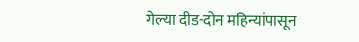गेल्या दीड-दोन महिन्यांपासून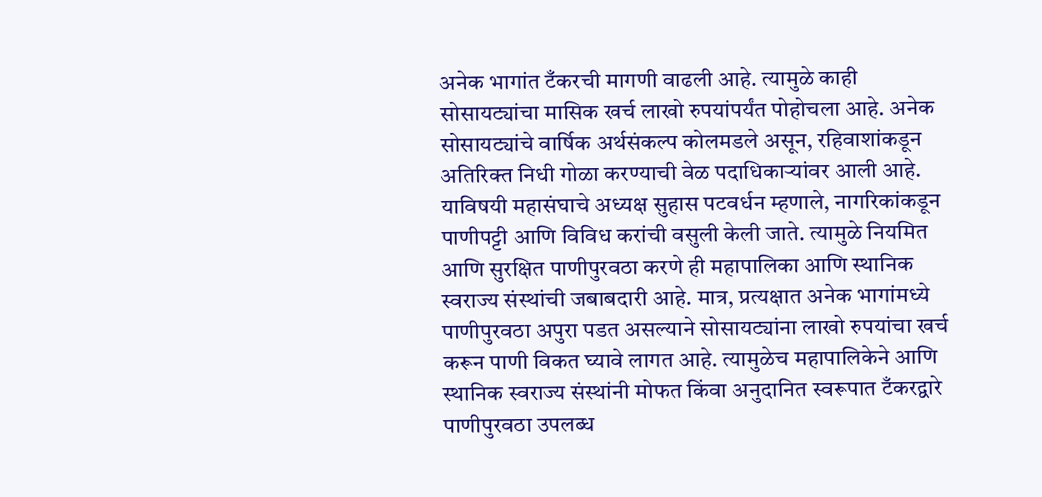अनेक भागांत टँकरची मागणी वाढली आहे. त्यामुळे काही सोसायट्यांचा मासिक खर्च लाखो रुपयांपर्यंत पोहोचला आहे. अनेक सोसायट्यांचे वार्षिक अर्थसंकल्प कोलमडले असून, रहिवाशांकडून अतिरिक्त निधी गोळा करण्याची वेळ पदाधिकाऱ्यांवर आली आहे.
याविषयी महासंघाचे अध्यक्ष सुहास पटवर्धन म्हणाले, नागरिकांकडून पाणीपट्टी आणि विविध करांची वसुली केली जाते. त्यामुळे नियमित आणि सुरक्षित पाणीपुरवठा करणे ही महापालिका आणि स्थानिक स्वराज्य संस्थांची जबाबदारी आहे. मात्र, प्रत्यक्षात अनेक भागांमध्ये पाणीपुरवठा अपुरा पडत असल्याने सोसायट्यांना लाखो रुपयांचा खर्च करून पाणी विकत घ्यावे लागत आहे. त्यामुळेच महापालिकेने आणि स्थानिक स्वराज्य संस्थांनी मोफत किंवा अनुदानित स्वरूपात टँकरद्वारे पाणीपुरवठा उपलब्ध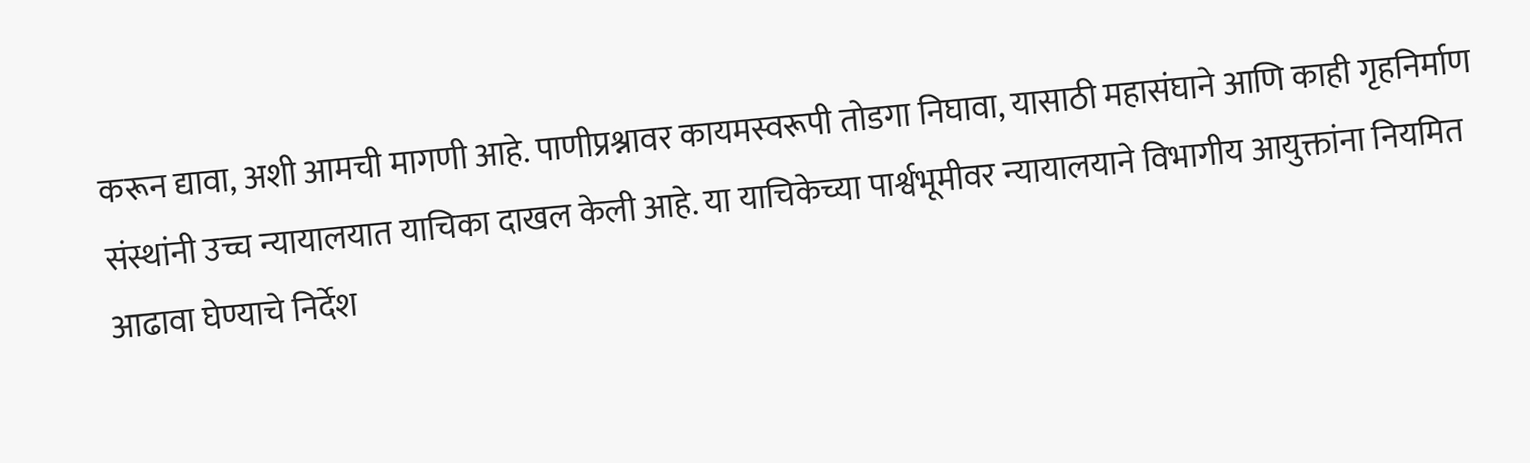करून द्यावा, अशी आमची मागणी आहे. पाणीप्रश्नावर कायमस्वरूपी तोडगा निघावा, यासाठी महासंघाने आणि काही गृहनिर्माण संस्थांनी उच्च न्यायालयात याचिका दाखल केली आहे. या याचिकेच्या पार्श्वभूमीवर न्यायालयाने विभागीय आयुक्तांना नियमित आढावा घेण्याचे निर्देश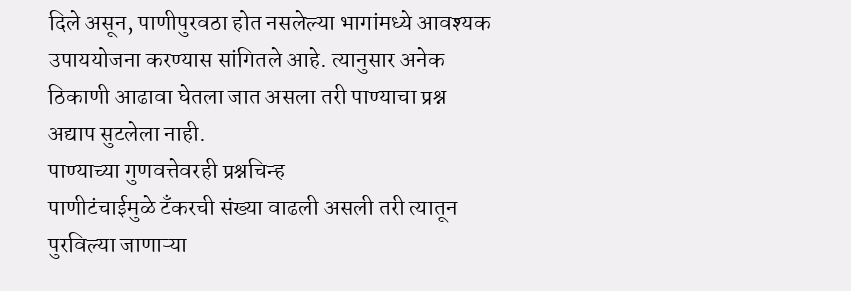दिले असून, पाणीपुरवठा होत नसलेल्या भागांमध्ये आवश्यक उपाययोजना करण्यास सांगितले आहे. त्यानुसार अनेक ठिकाणी आढावा घेतला जात असला तरी पाण्याचा प्रश्न अद्याप सुटलेला नाही.
पाण्याच्या गुणवत्तेवरही प्रश्नचिन्ह
पाणीटंचाईमुळे टँकरची संख्या वाढली असली तरी त्यातून पुरविल्या जाणाऱ्या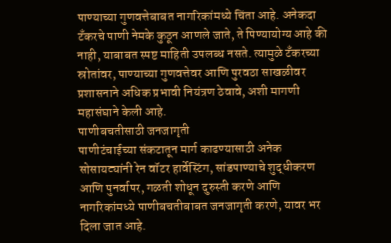पाण्याच्या गुणवत्तेबाबत नागरिकांमध्ये चिंता आहे. अनेकदा टँकरचे पाणी नेमके कुठून आणले जाते, ते पिण्यायोग्य आहे की नाही, याबाबत स्पष्ट माहिती उपलब्ध नसते. त्यामुळे टँकरच्या स्रोतांवर, पाण्याच्या गुणवत्तेवर आणि पुरवठा साखळीवर प्रशासनाने अधिक प्रभावी नियंत्रण ठेवावे, अशी मागणी महासंघाने केली आहे.
पाणीबचतीसाठी जनजागृती
पाणीटंचाईच्या संकटातून मार्ग काढण्यासाठी अनेक सोसायट्यांनी रेन वॉटर हार्वेस्टिंग, सांडपाण्याचे शुद्धीकरण आणि पुनर्वापर, गळती शोधून दुरुस्ती करणे आणि नागरिकांमध्ये पाणीबचतीबाबत जनजागृती करणे, यावर भर दिला जात आहे.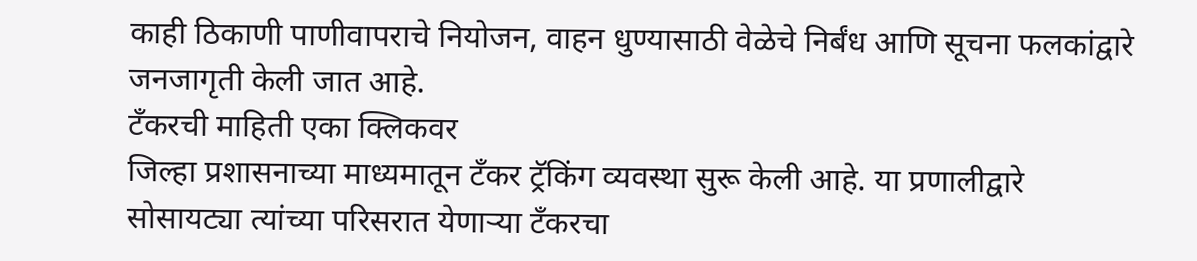काही ठिकाणी पाणीवापराचे नियोजन, वाहन धुण्यासाठी वेळेचे निर्बंध आणि सूचना फलकांद्वारे जनजागृती केली जात आहे.
टँकरची माहिती एका क्लिकवर
जिल्हा प्रशासनाच्या माध्यमातून टँकर ट्रॅकिंग व्यवस्था सुरू केली आहे. या प्रणालीद्वारे सोसायट्या त्यांच्या परिसरात येणाऱ्या टँकरचा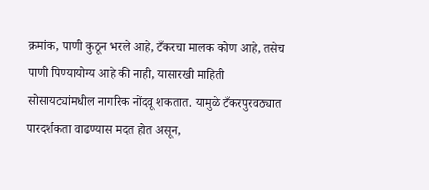क्रमांक, पाणी कुठून भरले आहे, टँकरचा मालक कोण आहे, तसेच पाणी पिण्यायोग्य आहे की नाही, यासारखी माहिती सोसायट्यांमधील नागरिक नोंदवू शकतात. यामुळे टँकरपुरवठ्यात पारदर्शकता वाढण्यास मदत होत असून,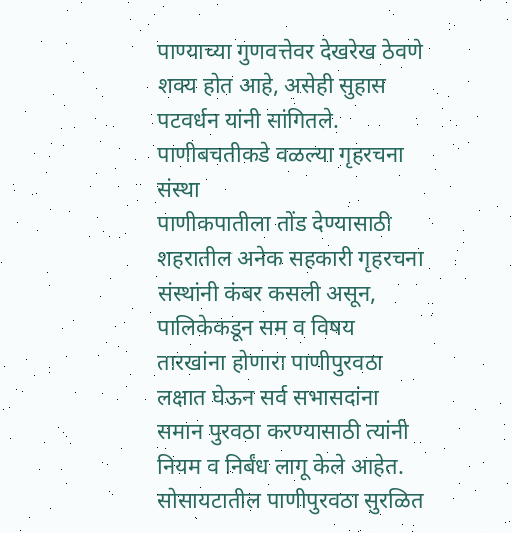पाण्याच्या गुणवत्तेवर देखरेख ठेवणे शक्य होत आहे, असेही सुहास पटवर्धन यांनी सांगितले.
पाणीबचतीकडे वळल्या गृहरचना संस्था
पाणीकपातीला तोंड देण्यासाठी शहरातील अनेक सहकारी गृहरचना संस्थांनी कंबर कसली असून, पालिकेकडून सम व विषय तारखांना होणारा पाणीपुरवठा लक्षात घेऊन सर्व सभासदांना समान पुरवठा करण्यासाठी त्यांनी नियम व निर्बंध लागू केले आहेत.
सोसायटातील पाणीपुरवठा सुरळित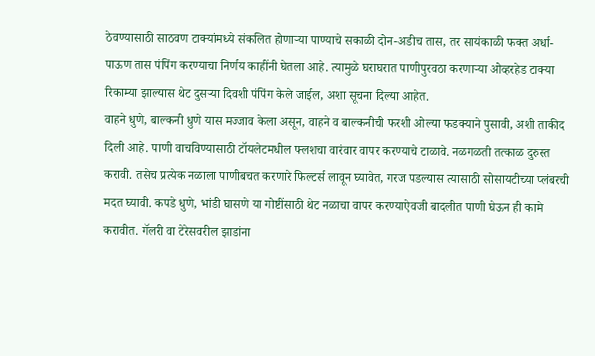ठेवण्यासाठी साठवण टाक्यांमध्ये संकलित होणाऱ्या पाण्याचे सकाळी दोन-अडीच तास, तर सायंकाळी फक्त अर्धा-पाऊण तास पंपिंग करण्याचा निर्णय काहींनी घेतला आहे. त्यामुळे घराघरात पाणीपुरवठा करणाऱ्या ओव्हरहेड टाक्या रिकाम्या झाल्यास थेट दुसऱ्या दिवशी पंपिंग केले जाईल, अशा सूचना दिल्या आहेत.
वाहने धुणे, बाल्कनी धुणे यास मज्जाव केला असून, वाहने व बाल्कनीची फरशी ओल्या फडक्याने पुसावी, अशी ताकीद दिली आहे. पाणी वाचविण्यासाठी टॉयलेटमधील फ्लशचा वारंवार वापर करण्याचे टाळावे. नळगळती तत्काळ दुरुस्त करावी. तसेच प्रत्येक नळाला पाणीबचत करणारे फिल्टर्स लावून घ्यावेत, गरज पडल्यास त्यासाठी सोसायटीच्या प्लंबरची मदत घ्यावी. कपडे धुणे, भांडी घासणे या गोष्टींसाठी थेट नळाचा वापर करण्याऐवजी बादलीत पाणी घेऊन ही कामे करावीत. गॅलरी वा टेरेसवरील झाडांना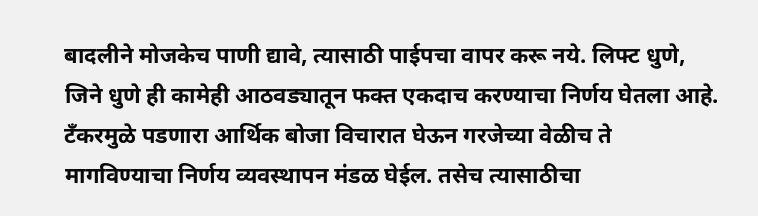बादलीने मोजकेच पाणी द्यावे, त्यासाठी पाईपचा वापर करू नये. लिफ्ट धुणे, जिने धुणे ही कामेही आठवड्यातून फक्त एकदाच करण्याचा निर्णय घेतला आहे.
टँकरमुळे पडणारा आर्थिक बोजा विचारात घेऊन गरजेच्या वेळीच ते मागविण्याचा निर्णय व्यवस्थापन मंडळ घेईल. तसेच त्यासाठीचा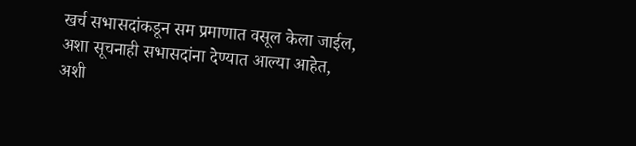खर्च सभासदांकडून सम प्रमाणात वसूल केला जाईल, अशा सूचनाही सभासदांना देण्यात आल्या आहेत, अशी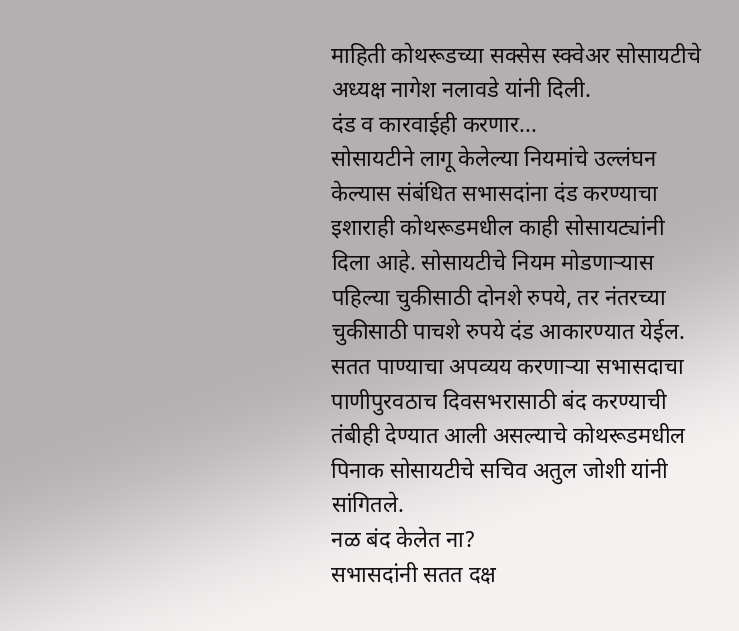माहिती कोथरूडच्या सक्सेस स्क्वेअर सोसायटीचे अध्यक्ष नागेश नलावडे यांनी दिली.
दंड व कारवाईही करणार...
सोसायटीने लागू केलेल्या नियमांचे उल्लंघन केल्यास संबंधित सभासदांना दंड करण्याचा इशाराही कोथरूडमधील काही सोसायट्यांनी दिला आहे. सोसायटीचे नियम मोडणाऱ्यास पहिल्या चुकीसाठी दोनशे रुपये, तर नंतरच्या चुकीसाठी पाचशे रुपये दंड आकारण्यात येईल. सतत पाण्याचा अपव्यय करणाऱ्या सभासदाचा पाणीपुरवठाच दिवसभरासाठी बंद करण्याची तंबीही देण्यात आली असल्याचे कोथरूडमधील पिनाक सोसायटीचे सचिव अतुल जोशी यांनी सांगितले.
नळ बंद केलेत ना?
सभासदांनी सतत दक्ष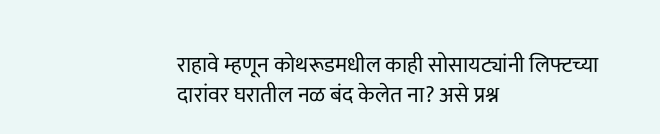राहावे म्हणून कोथरूडमधील काही सोसायट्यांनी लिफ्टच्या दारांवर घरातील नळ बंद केलेत ना? असे प्रश्न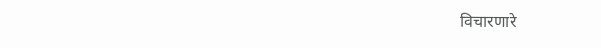विचारणारे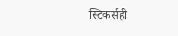स्टिकर्सही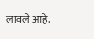लावले आहे.